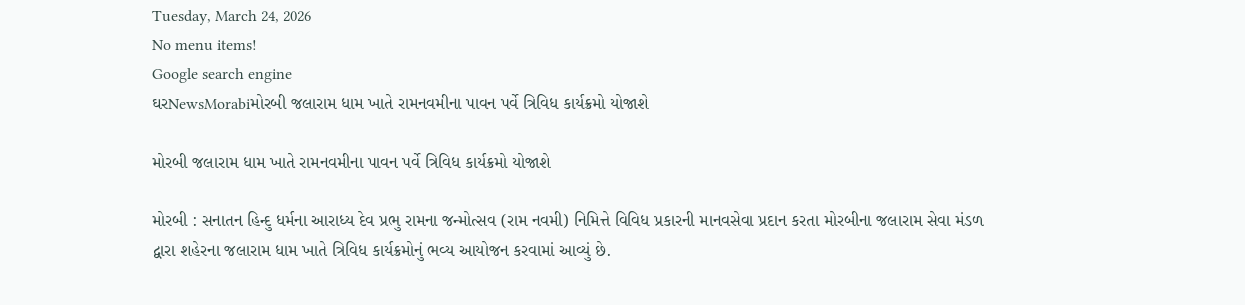Tuesday, March 24, 2026
No menu items!
Google search engine
ઘરNewsMorabiમોરબી જલારામ ધામ ખાતે રામનવમીના પાવન પર્વે ત્રિવિધ કાર્યક્રમો યોજાશે

મોરબી જલારામ ધામ ખાતે રામનવમીના પાવન પર્વે ત્રિવિધ કાર્યક્રમો યોજાશે

મોરબી : સનાતન હિન્દુ ધર્મના આરાધ્ય દેવ પ્રભુ રામના જન્મોત્સવ (રામ નવમી) નિમિત્તે વિવિધ પ્રકારની માનવસેવા પ્રદાન કરતા મોરબીના જલારામ સેવા મંડળ દ્વારા શહેરના જલારામ ધામ ખાતે ત્રિવિધ કાર્યક્રમોનું ભવ્ય આયોજન કરવામાં આવ્યું છે.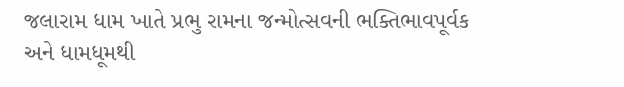જલારામ ધામ ખાતે પ્રભુ રામના જન્મોત્સવની ભક્તિભાવપૂર્વક અને ધામધૂમથી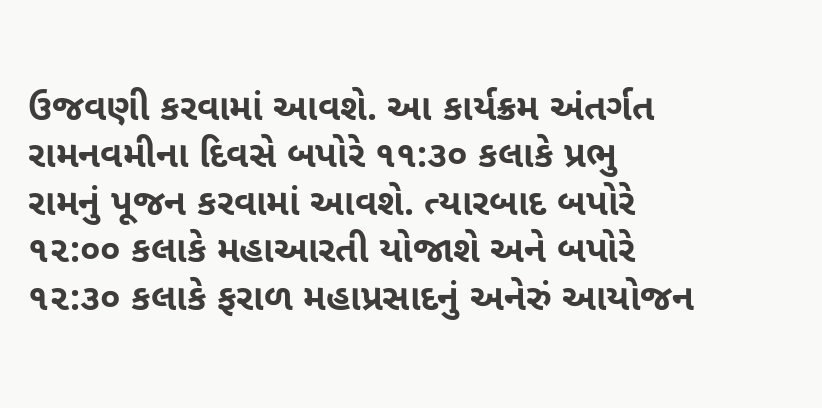ઉજવણી કરવામાં આવશે. આ કાર્યક્રમ અંતર્ગત રામનવમીના દિવસે બપોરે ૧૧:૩૦ કલાકે પ્રભુ રામનું પૂજન કરવામાં આવશે. ત્યારબાદ બપોરે ૧૨:૦૦ કલાકે મહાઆરતી યોજાશે અને બપોરે ૧૨:૩૦ કલાકે ફરાળ મહાપ્રસાદનું અનેરું આયોજન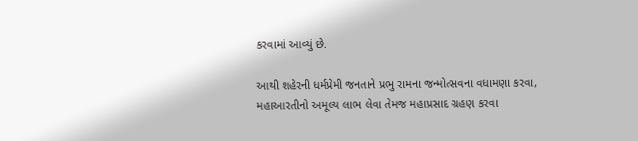કરવામાં આવ્યું છે.

આથી શહેરની ધર્મપ્રેમી જનતાને પ્રભુ રામના જન્મોત્સવના વધામણા કરવા, મહાઆરતીનો અમૂલ્ય લાભ લેવા તેમજ મહાપ્રસાદ ગ્રહણ કરવા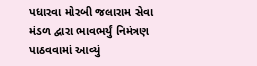પધારવા મોરબી જલારામ સેવા મંડળ દ્વારા ભાવભર્યું નિમંત્રણ પાઠવવામાં આવ્યું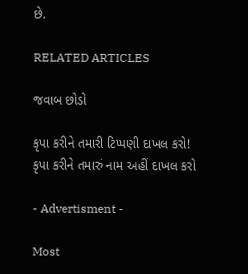છે.

RELATED ARTICLES

જવાબ છોડો

કૃપા કરીને તમારી ટિપ્પણી દાખલ કરો!
કૃપા કરીને તમારું નામ અહીં દાખલ કરો

- Advertisment -

Most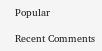Popular

Recent Comments